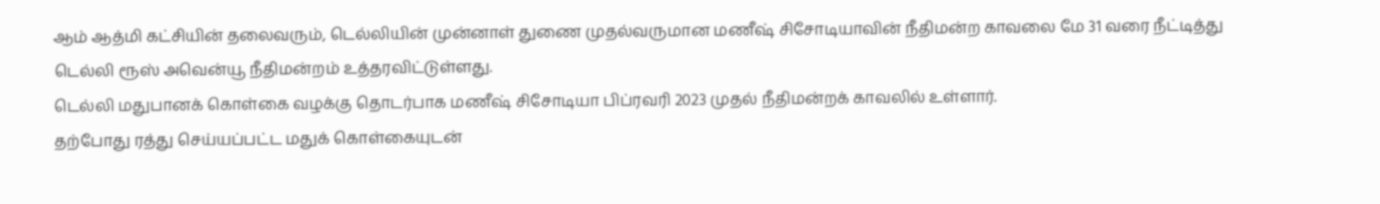ஆம் ஆத்மி கட்சியின் தலைவரும், டெல்லியின் முன்னாள் துணை முதல்வருமான மணீஷ் சிசோடியாவின் நீதிமன்ற காவலை மே 31 வரை நீட்டித்து டெல்லி ரூஸ் அவென்யூ நீதிமன்றம் உத்தரவிட்டுள்ளது.
டெல்லி மதுபானக் கொள்கை வழக்கு தொடர்பாக மணீஷ் சிசோடியா பிப்ரவரி 2023 முதல் நீதிமன்றக் காவலில் உள்ளார்.
தற்போது ரத்து செய்யப்பட்ட மதுக் கொள்கையுடன்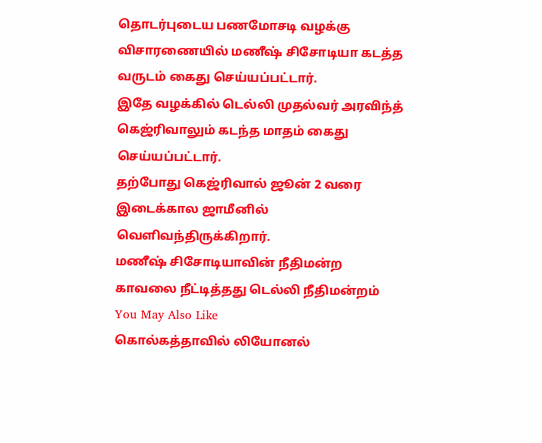தொடர்புடைய பணமோசடி வழக்கு விசாரணையில் மணீஷ் சிசோடியா கடத்த வருடம் கைது செய்யப்பட்டார்.
இதே வழக்கில் டெல்லி முதல்வர் அரவிந்த் கெஜ்ரிவாலும் கடந்த மாதம் கைது செய்யப்பட்டார்.
தற்போது கெஜ்ரிவால் ஜூன் 2 வரை இடைக்கால ஜாமீனில் வெளிவந்திருக்கிறார்.
மணீஷ் சிசோடியாவின் நீதிமன்ற காவலை நீட்டித்தது டெல்லி நீதிமன்றம்
You May Also Like
கொல்கத்தாவில் லியோனல்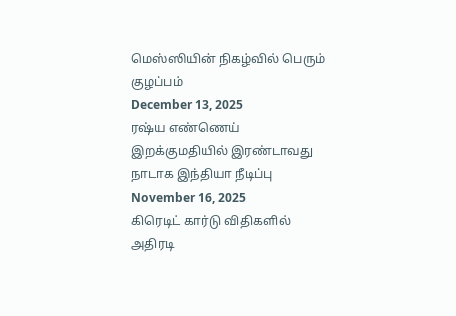மெஸ்ஸியின் நிகழ்வில் பெரும் குழப்பம்
December 13, 2025
ரஷ்ய எண்ணெய் இறக்குமதியில் இரண்டாவது நாடாக இந்தியா நீடிப்பு
November 16, 2025
கிரெடிட் கார்டு விதிகளில் அதிரடி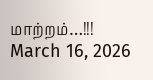மாற்றம்…!!!
March 16, 2026